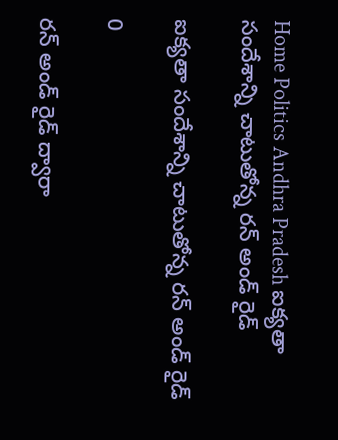Home Politics Andhra Pradesh ఐక్యతా సందేశాన్ని చాటుతోన్న రన్‌ అండ్‌ రైడ్‌

ఐక్యతా సందేశాన్ని చాటుతోన్న రన్‌ అండ్‌ రైడ్‌

0

రన్‌ అండ్‌ రైడ్‌ ద్వారా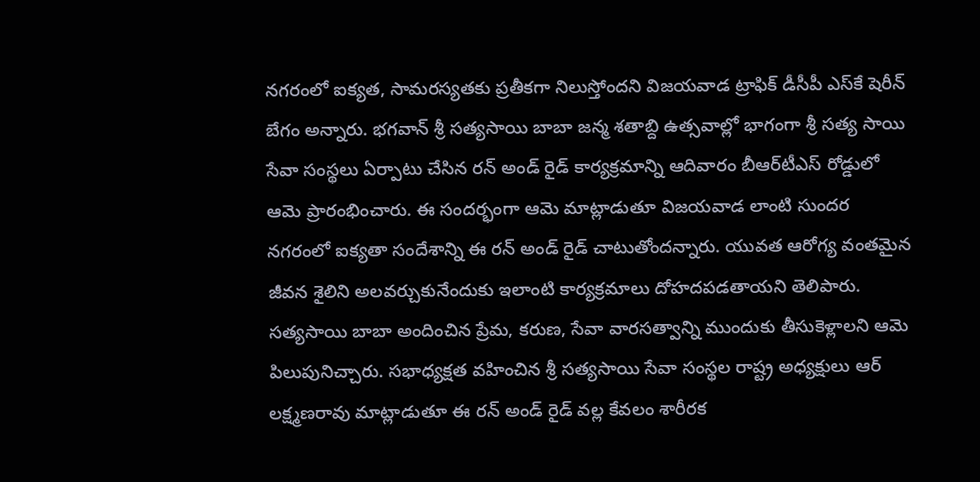నగరంలో ఐక్యత, సామరస్యతకు ప్రతీకగా నిలుస్తోందని విజయవాడ ట్రాఫిక్‌ డీసీపీ ఎస్‌కే షెరీన్‌ బేగం అన్నారు. భగవాన్‌ శ్రీ సత్యసాయి బాబా జన్మ శతాబ్ది ఉత్సవాల్లో భాగంగా శ్రీ సత్య సాయి సేవా సంస్థలు ఏర్పాటు చేసిన రన్‌ అండ్‌ రైడ్‌ కార్యక్రమాన్ని ఆదివారం బీఆర్‌టీఎస్‌ రోడ్డులో ఆమె ప్రారంభించారు. ఈ సందర్భంగా ఆమె మాట్లాడుతూ విజయవాడ లాంటి సుందర నగరంలో ఐక్యతా సందేశాన్ని ఈ రన్‌ అండ్‌ రైడ్‌ చాటుతోందన్నారు. యువత ఆరోగ్య వంతమైన జీవన శైలిని అలవర్చుకునేందుకు ఇలాంటి కార్యక్రమాలు దోహదపడతాయని తెలిపారు. సత్యసాయి బాబా అందించిన ప్రేమ, కరుణ, సేవా వారసత్వాన్ని ముందుకు తీసుకెళ్లాలని ఆమె పిలుపునిచ్చారు. సభాధ్యక్షత వహించిన శ్రీ సత్యసాయి సేవా సంస్థల రాష్ట్ర అధ్యక్షులు ఆర్‌ లక్ష్మణరావు మాట్లాడుతూ ఈ రన్‌ అండ్‌ రైడ్‌ వల్ల కేవలం శారీరక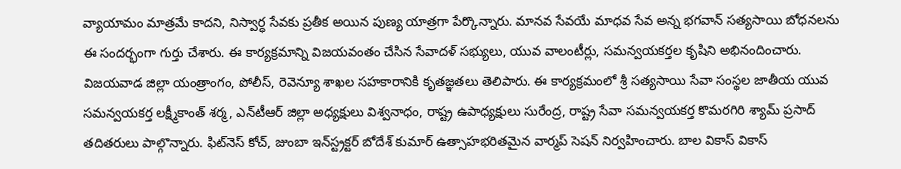వ్యాయామం మాత్రమే కాదని, నిస్వార్ధ సేవకు ప్రతీక అయిన పుణ్య యాత్రగా పేర్కొన్నారు. మానవ సేవయే మాధవ సేవ అన్న భగవాన్‌ సత్యసాయి బోధనలను ఈ సందర్భంగా గుర్తు చేశారు. ఈ కార్యక్రమాన్ని విజయవంతం చేసిన సేవాదళ్‌ సభ్యులు, యువ వాలంటీర్లు, సమన్వయకర్తల కృషిని అభినందించారు. విజయవాడ జిల్లా యంత్రాంగం, పోలీస్‌, రెవెన్యూ శాఖల సహకారానికి కృతజ్ఞతలు తెలిపారు. ఈ కార్యక్రమంలో శ్రీ సత్యసాయి సేవా సంస్థల జాతీయ యువ సమన్వయకర్త లక్ష్మీకాంత్‌ శర్మ, ఎన్‌టీఆర్‌ జిల్లా అధ్యక్షులు విశ్వనాధం, రాష్ట్ర ఉపాధ్యక్షులు సురేంద్ర, రాష్ట్ర సేవా సమన్వయకర్త కొమరగిరి శ్యామ్‌ ప్రసాద్‌ తదితరులు పాల్గొన్నారు. ఫిట్‌నెస్‌ కోచ్‌, జుంబా ఇన్‌స్ట్రక్టర్‌ బోదేశ్‌ కుమార్‌ ఉత్సాహభరితమైన వార్మప్‌ సెషన్‌ నిర్వహించారు. బాల వికాస్‌ వికాస్‌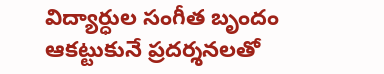విద్యార్ధుల సంగీత బృందం ఆకట్టుకునే ప్రదర్శనలతో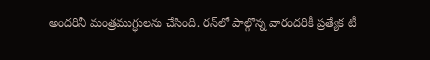అందరినీ మంత్రముగ్ధులను చేసింది. రన్‌లో పాల్గొన్న వారందరికీ ప్రత్యేక టీ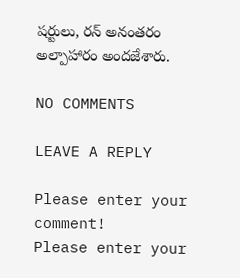షర్టులు, రన్‌ అనంతరం అల్పాహారం అందజేశారు.

NO COMMENTS

LEAVE A REPLY

Please enter your comment!
Please enter your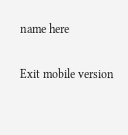name here

Exit mobile version